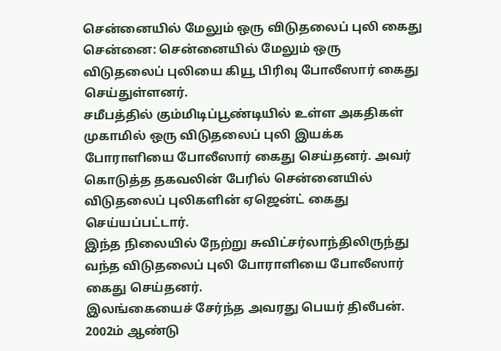சென்னையில் மேலும் ஒரு விடுதலைப் புலி கைது
சென்னை: சென்னையில் மேலும் ஒரு விடுதலைப் புலியை கியூ பிரிவு போலீஸார் கைது செய்துள்ளனர்.
சமீபத்தில் கும்மிடிப்பூண்டியில் உள்ள அகதிகள் முகாமில் ஒரு விடுதலைப் புலி இயக்க போராளியை போலீஸார் கைது செய்தனர். அவர் கொடுத்த தகவலின் பேரில் சென்னையில் விடுதலைப் புலிகளின் ஏஜென்ட் கைது செய்யப்பட்டார்.
இந்த நிலையில் நேற்று சுவிட்சர்லாந்திலிருந்து வந்த விடுதலைப் புலி போராளியை போலீஸார் கைது செய்தனர்.
இலங்கையைச் சேர்ந்த அவரது பெயர் திலீபன்.
2002ம் ஆண்டு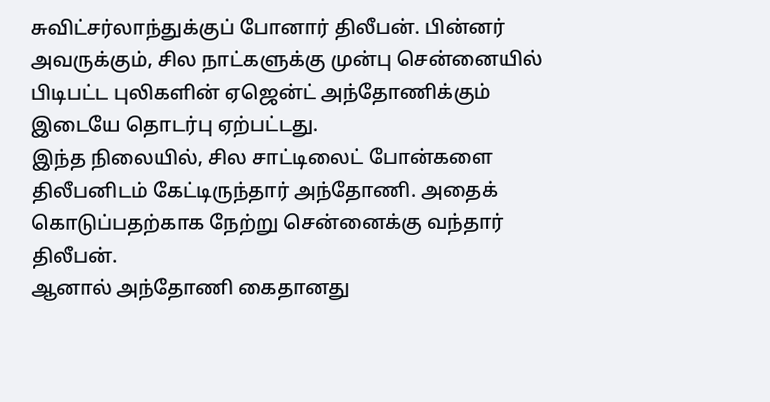சுவிட்சர்லாந்துக்குப் போனார் திலீபன். பின்னர் அவருக்கும், சில நாட்களுக்கு முன்பு சென்னையில் பிடிபட்ட புலிகளின் ஏஜென்ட் அந்தோணிக்கும் இடையே தொடர்பு ஏற்பட்டது.
இந்த நிலையில், சில சாட்டிலைட் போன்களை திலீபனிடம் கேட்டிருந்தார் அந்தோணி. அதைக் கொடுப்பதற்காக நேற்று சென்னைக்கு வந்தார் திலீபன்.
ஆனால் அந்தோணி கைதானது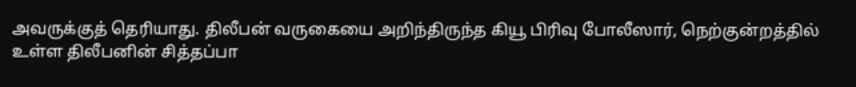அவருக்குத் தெரியாது. திலீபன் வருகையை அறிந்திருந்த கியூ பிரிவு போலீஸார், நெற்குன்றத்தில் உள்ள திலீபனின் சித்தப்பா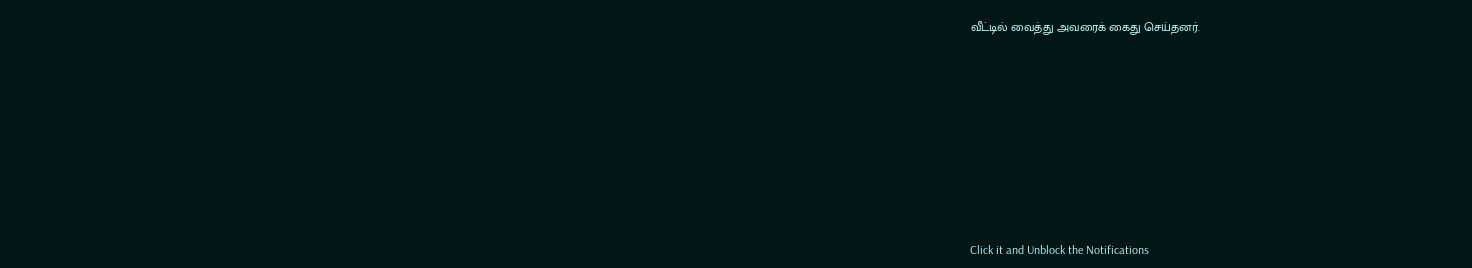வீட்டில் வைத்து அவரைக் கைது செய்தனர்.












Click it and Unblock the Notifications